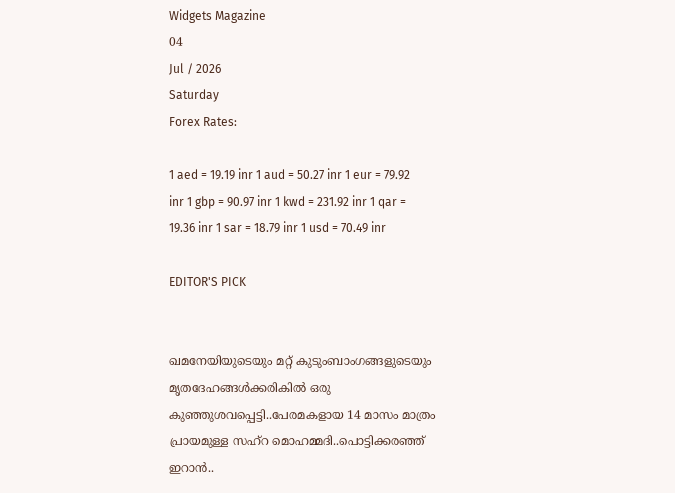Widgets Magazine
04
Jul / 2026
Saturday
Forex Rates:

1 aed = 19.19 inr 1 aud = 50.27 inr 1 eur = 79.92 inr 1 gbp = 90.97 inr 1 kwd = 231.92 inr 1 qar = 19.36 inr 1 sar = 18.79 inr 1 usd = 70.49 inr

EDITOR'S PICK


ഖമനേയിയുടെയും മറ്റ് കുടുംബാംഗങ്ങളുടെയും മൃതദേഹങ്ങൾക്കരികിൽ ഒരു കുഞ്ഞുശവപ്പെട്ടി..പേരമകളായ 14 മാസം മാത്രം പ്രായമുള്ള സഹ്റ മൊഹമ്മദി..പൊട്ടിക്കരഞ്ഞ് ഇറാൻ..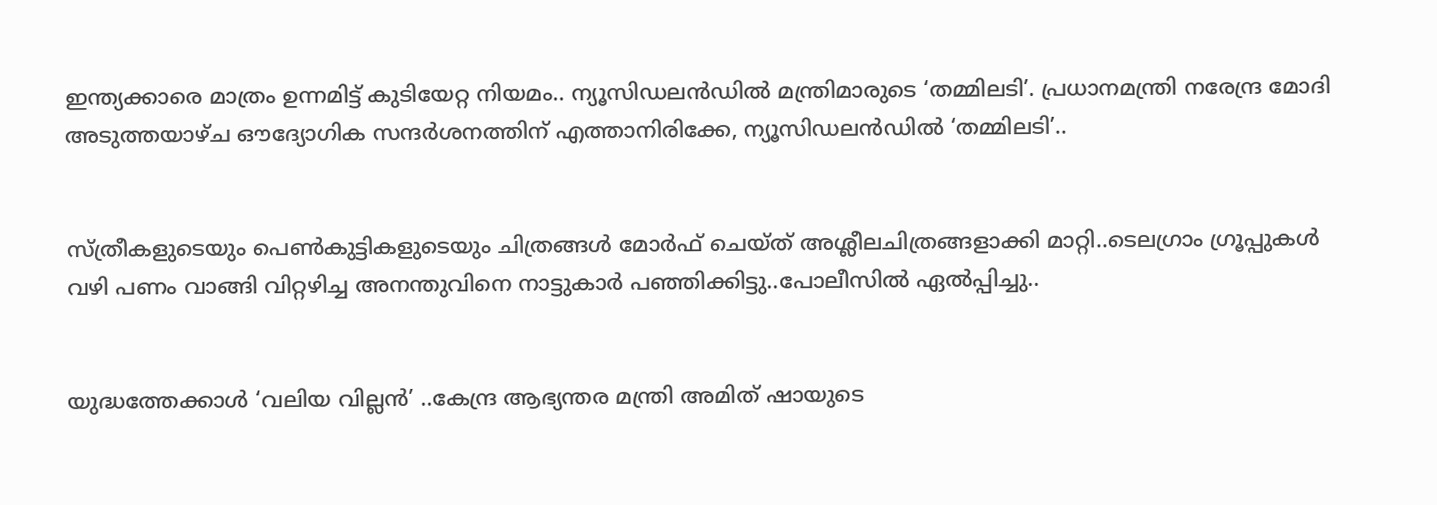ഇന്ത്യക്കാരെ മാത്രം ഉന്നമിട്ട് കുടിയേറ്റ നിയമം.. ന്യൂസിഡലൻഡിൽ മന്ത്രിമാരുടെ ‘തമ്മിലടി’. പ്രധാനമന്ത്രി നരേന്ദ്ര മോദി അടുത്തയാഴ്ച ഔദ്യോഗിക സന്ദർശനത്തിന് എത്താനിരിക്കേ, ന്യൂസിഡലൻഡിൽ ‘തമ്മിലടി’..


സ്ത്രീകളുടെയും പെണ്‍കുട്ടികളുടെയും ചിത്രങ്ങള്‍ മോര്‍ഫ് ചെയ്ത് അശ്ലീലചിത്രങ്ങളാക്കി മാറ്റി..ടെലഗ്രാം ഗ്രൂപ്പുകള്‍ വഴി പണം വാങ്ങി വിറ്റഴിച്ച അനന്തുവിനെ നാട്ടുകാർ പഞ്ഞിക്കിട്ടു..പോലീസിൽ ഏൽപ്പിച്ചു..


യുദ്ധത്തേക്കാൾ ‘വലിയ വില്ലൻ’ ..കേന്ദ്ര ആഭ്യന്തര മന്ത്രി അമിത് ഷായുടെ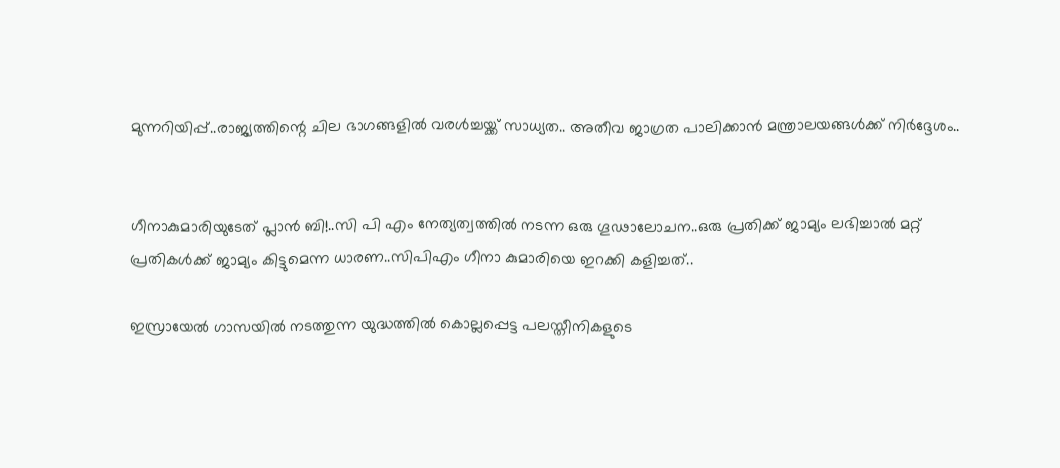മുന്നറിയിപ്പ്..രാജ്യത്തിന്റെ ചില ഭാഗങ്ങളിൽ വരൾച്ചയ്ക്ക് സാധ്യത.. അതീവ ജാഗ്രത പാലിക്കാൻ മന്ത്രാലയങ്ങൾക്ക് നിർദ്ദേശം..


ഗീനാകുമാരിയുടേത് പ്ലാൻ ബി!..സി പി എം നേത്യത്വത്തിൽ നടന്ന ഒരു ഗൂഢാലോചന..ഒരു പ്രതിക്ക് ജാമ്യം ലഭിച്ചാൽ മറ്റ് പ്രതികൾക്ക് ജാമ്യം കിട്ടുമെന്ന ധാരണ..സിപിഎം ഗീനാ കുമാരിയെ ഇറക്കി കളിച്ചത്..

ഇസ്രായേല്‍ ഗാസയില്‍ നടത്തുന്ന യുദ്ധത്തില്‍ കൊല്ലപ്പെട്ട പലസ്തീനികളുടെ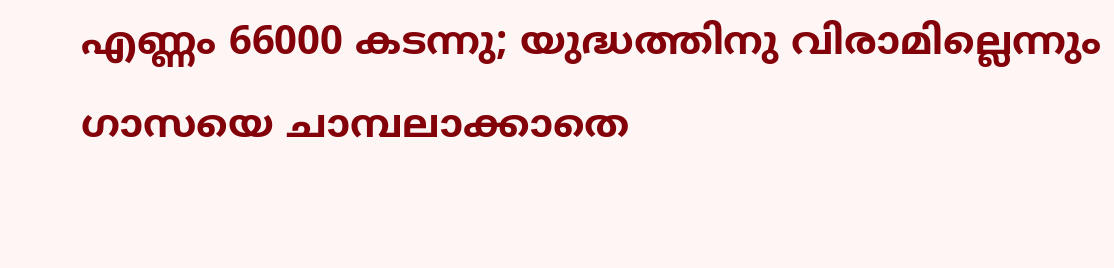എണ്ണം 66000 കടന്നു; യുദ്ധത്തിനു വിരാമില്ലെന്നും ഗാസയെ ചാമ്പലാക്കാതെ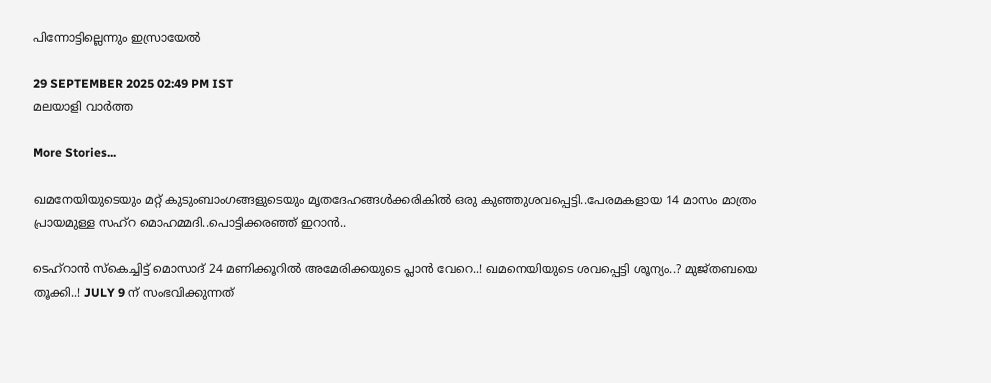പിന്നോട്ടില്ലെന്നും ഇസ്രായേല്‍

29 SEPTEMBER 2025 02:49 PM IST
മലയാളി വാര്‍ത്ത

More Stories...

ഖമനേയിയുടെയും മറ്റ് കുടുംബാംഗങ്ങളുടെയും മൃതദേഹങ്ങൾക്കരികിൽ ഒരു കുഞ്ഞുശവപ്പെട്ടി..പേരമകളായ 14 മാസം മാത്രം പ്രായമുള്ള സഹ്റ മൊഹമ്മദി..പൊട്ടിക്കരഞ്ഞ് ഇറാൻ..

ടെഹ്‌റാൻ സ്കെച്ചിട്ട് മൊസാദ് 24 മണിക്കൂറിൽ അമേരിക്കയുടെ പ്ലാൻ വേറെ..! ഖമനെയിയുടെ ശവപ്പെട്ടി ശൂന്യം..? മുജ്തബയെ തൂക്കി..! JULY 9 ന് സംഭവിക്കുന്നത്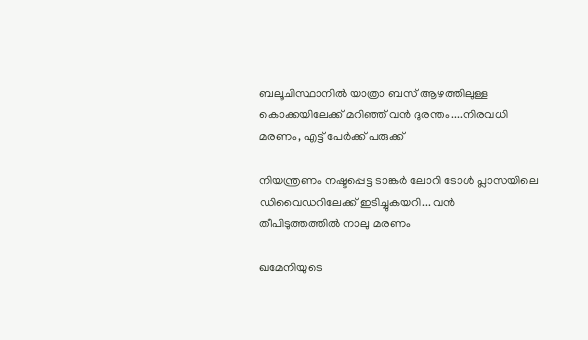ബലൂചിസ്ഥാനിൽ യാത്രാ ബസ് ആഴത്തിലുള്ള കൊക്കയിലേക്ക് മറിഞ്ഞ് വൻ ദുരന്തം....നിരവധി മരണം, എട്ട് പേർക്ക് പരുക്ക്

നിയന്ത്രണം നഷ്ടപ്പെട്ട ടാങ്കര്‍ ലോറി ടോള്‍ പ്ലാസയിലെ ഡിവൈഡറിലേക്ക് ഇടിച്ചുകയറി... വൻ തീപിടുത്തത്തിൽ നാലു മരണം

ഖമേനിയുടെ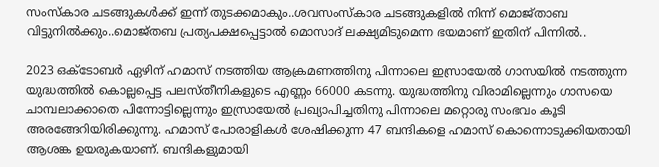സംസ്‌കാര ചടങ്ങുകള്‍ക്ക് ഇന്ന് തുടക്കമാകും..ശവസംസ്‌കാര ചടങ്ങുകളില്‍ നിന്ന് മൊജ്താബ വിട്ടുനില്‍ക്കും..മൊജ്തബ പ്രത്യപക്ഷപ്പെട്ടാല്‍ മൊസാദ് ലക്ഷ്യമിടുമെന്ന ഭയമാണ് ഇതിന് പിന്നില്‍..

2023 ഒക്ടോബര്‍ ഏഴിന് ഹമാസ് നടത്തിയ ആക്രമണത്തിനു പിന്നാലെ ഇസ്രായേല്‍ ഗാസയില്‍ നടത്തുന്ന യുദ്ധത്തില്‍ കൊല്ലപ്പെട്ട പലസ്തീനികളുടെ എണ്ണം 66000 കടന്നു. യുദ്ധത്തിനു വിരാമില്ലെന്നും ഗാസയെ ചാമ്പലാക്കാതെ പിന്നോട്ടില്ലെന്നും ഇസ്രായേല്‍ പ്രഖ്യാപിച്ചതിനു പിന്നാലെ മറ്റൊരു സംഭവം കൂടി അരങ്ങേറിയിരിക്കുന്നു. ഹമാസ് പോരാളികള്‍ ശേഷിക്കുന്ന 47 ബന്ദികളെ ഹമാസ് കൊന്നൊടുക്കിയതായി ആശങ്ക ഉയരുകയാണ്. ബന്ദികളുമായി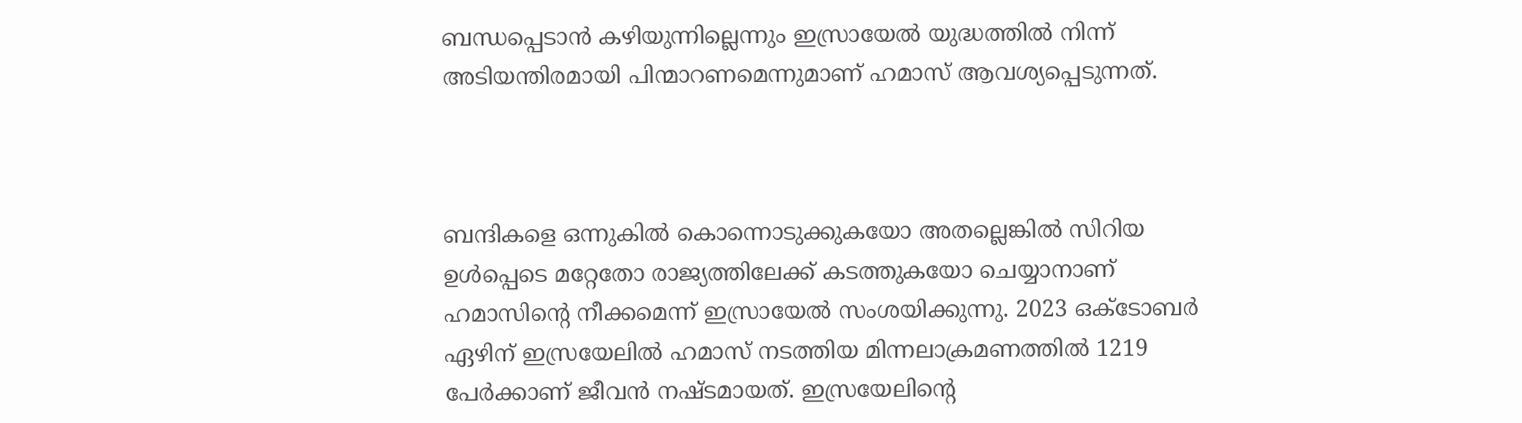ബന്ധപ്പെടാന്‍ കഴിയുന്നില്ലെന്നും ഇസ്രായേല്‍ യുദ്ധത്തില്‍ നിന്ന് അടിയന്തിരമായി പിന്മാറണമെന്നുമാണ് ഹമാസ് ആവശ്യപ്പെടുന്നത്.



ബന്ദികളെ ഒന്നുകില്‍ കൊന്നൊടുക്കുകയോ അതല്ലെങ്കില്‍ സിറിയ ഉള്‍പ്പെടെ മറ്റേതോ രാജ്യത്തിലേക്ക് കടത്തുകയോ ചെയ്യാനാണ് ഹമാസിന്റെ നീക്കമെന്ന് ഇസ്രായേല്‍ സംശയിക്കുന്നു. 2023 ഒക്ടോബര്‍ ഏഴിന് ഇസ്രയേലില്‍ ഹമാസ് നടത്തിയ മിന്നലാക്രമണത്തില്‍ 1219 പേര്‍ക്കാണ് ജീവന്‍ നഷ്ടമായത്. ഇസ്രയേലിന്റെ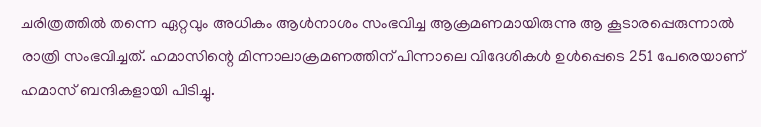ചരിത്രത്തില്‍ തന്നെ ഏറ്റവും അധികം ആള്‍നാശം സംഭവിച്ച ആക്രമണമായിരുന്നു ആ കൂടാരപ്പെരുന്നാല്‍ രാത്രി സംഭവിച്ചത്. ഹമാസിന്റെ മിന്നാലാക്രമണത്തിന് പിന്നാലെ വിദേശികള്‍ ഉള്‍പ്പെടെ 251 പേരെയാണ് ഹമാസ് ബന്ദികളായി പിടിച്ചു.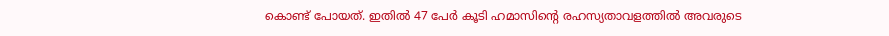കൊണ്ട് പോയത്. ഇതില്‍ 47 പേര്‍ കൂടി ഹമാസിന്റെ രഹസ്യതാവളത്തില്‍ അവരുടെ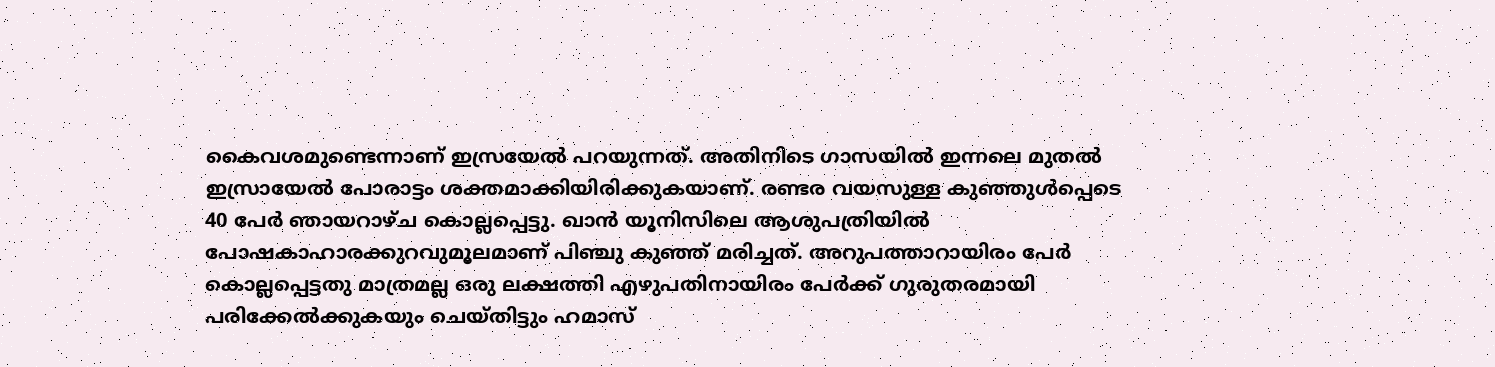കൈവശമുണ്ടെന്നാണ് ഇസ്രയേല്‍ പറയുന്നത്. അതിനിടെ ഗാസയില്‍ ഇന്നലെ മുതല്‍ ഇസ്രായേല്‍ പോരാട്ടം ശക്തമാക്കിയിരിക്കുകയാണ്. രണ്ടര വയസുള്ള കുഞ്ഞുള്‍പ്പെടെ 40 പേര്‍ ഞായറാഴ്ച കൊല്ലപ്പെട്ടു. ഖാന്‍ യൂനിസിലെ ആശുപത്രിയില്‍ പോഷകാഹാരക്കുറവുമൂലമാണ് പിഞ്ചു കുഞ്ഞ് മരിച്ചത്. അറുപത്താറായിരം പേര്‍ കൊല്ലപ്പെട്ടതു മാത്രമല്ല ഒരു ലക്ഷത്തി എഴുപതിനായിരം പേര്‍ക്ക് ഗുരുതരമായി പരിക്കേല്‍ക്കുകയും ചെയ്തിട്ടും ഹമാസ്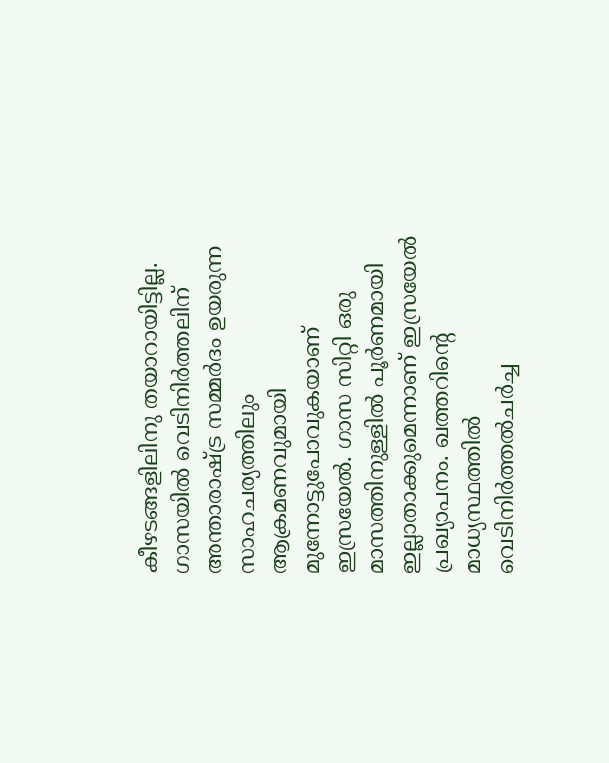കീഴടങ്ങളിലിനു തയാറായിട്ടില്ല. ഗാസയില്‍ വെടിനിര്‍ത്തലിന് അന്താരാഷ്ട്ര സമ്മര്‍ദം ഉയരുന്ന സാഹചര്യത്തിലും ആക്രമണവുമായി മുന്നോട്ടുപോവുകയാണ് ഇസ്രയേല്‍. ഗാസ സിറ്റി ഒരു മാസത്തിനുള്ളില്‍ പൂര്‍ണമായി ഇല്ലാതാക്കുമെന്നാണ് ഇസ്രയേല്‍ പ്രഖ്യാപനം. ഖത്തറിന്റെ മാധ്യസ്ഥത്തില്‍ വെടിനിര്‍ത്തല്‍ചര്‍ച്ച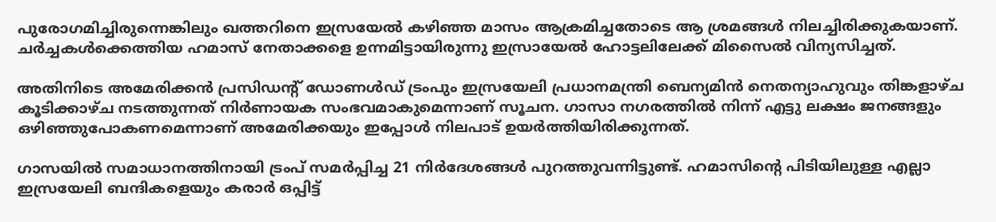പുരോഗമിച്ചിരുന്നെങ്കിലും ഖത്തറിനെ ഇസ്രയേല്‍ കഴിഞ്ഞ മാസം ആക്രമിച്ചതോടെ ആ ശ്രമങ്ങള്‍ നിലച്ചിരിക്കുകയാണ്. ചര്‍ച്ചകള്‍ക്കെത്തിയ ഹമാസ് നേതാക്കളെ ഉന്നമിട്ടായിരുന്നു ഇസ്രായേല്‍ ഹോട്ടലിലേക്ക് മിസൈല്‍ വിന്യസിച്ചത്.

അതിനിടെ അമേരിക്കന്‍ പ്രസിഡന്റ് ഡോണള്‍ഡ് ട്രംപും ഇസ്രയേലി പ്രധാനമന്ത്രി ബെന്യമിന്‍ നെതന്യാഹുവും തിങ്കളാഴ്ച കൂടിക്കാഴ്ച നടത്തുന്നത് നിര്‍ണായക സംഭവമാകുമെന്നാണ് സൂചന. ഗാസാ നഗരത്തില്‍ നിന്ന് എട്ടു ലക്ഷം ജനങ്ങളും ഒഴിഞ്ഞുപോകണമെന്നാണ് അമേരിക്കയും ഇപ്പോള്‍ നിലപാട് ഉയര്‍ത്തിയിരിക്കുന്നത്.

ഗാസയില്‍ സമാധാനത്തിനായി ട്രംപ് സമര്‍പ്പിച്ച 21 നിര്‍ദേശങ്ങള്‍ പുറത്തുവന്നിട്ടുണ്ട്. ഹമാസിന്റെ പിടിയിലുള്ള എല്ലാ ഇസ്രയേലി ബന്ദികളെയും കരാര്‍ ഒപ്പിട്ട്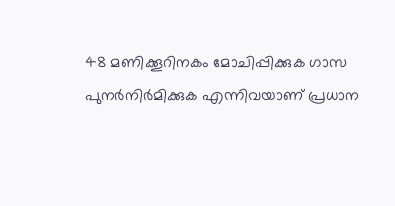48 മണിക്കൂറിനകം മോചിപ്പിക്കുക ഗാസ പുനര്‍നിര്‍മിക്കുക എന്നിവയാണ് പ്രധാന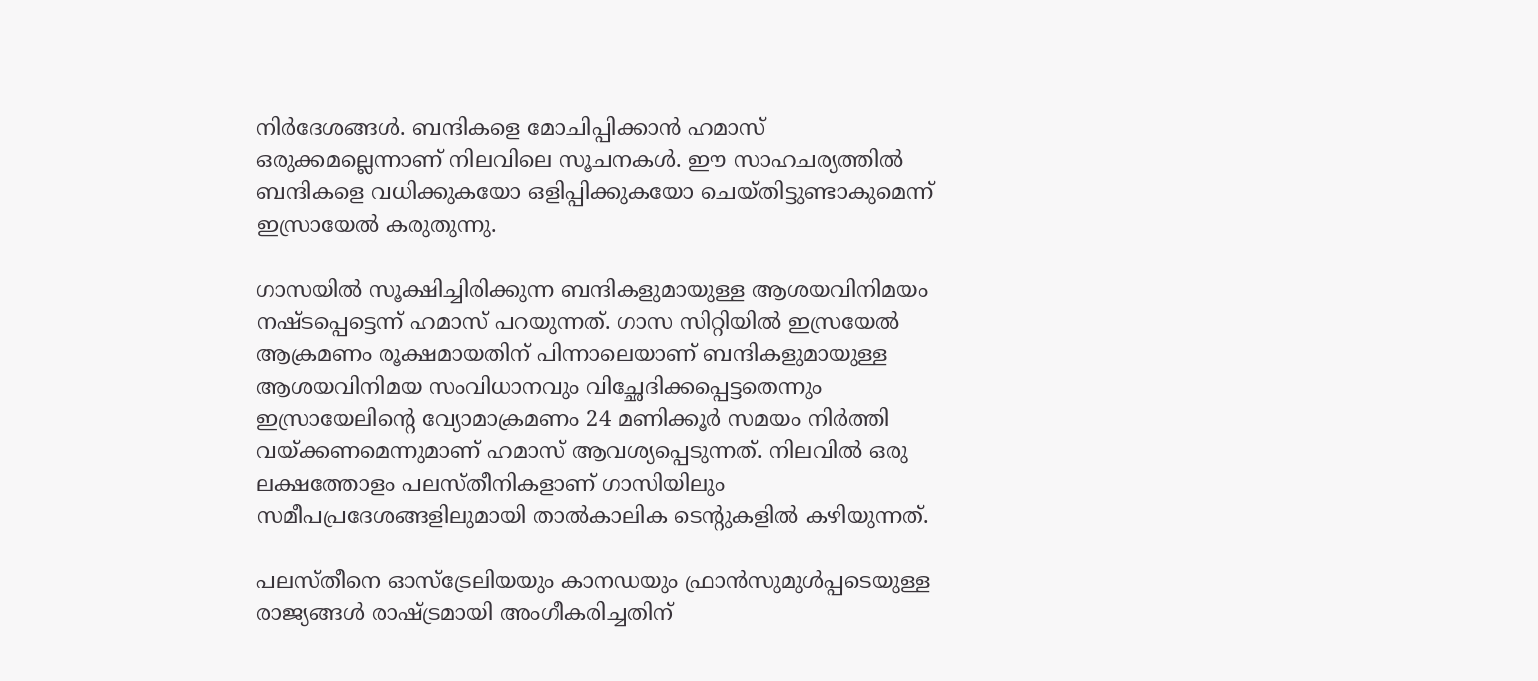നിര്‍ദേശങ്ങള്‍. ബന്ദികളെ മോചിപ്പിക്കാന്‍ ഹമാസ് ഒരുക്കമല്ലെന്നാണ് നിലവിലെ സൂചനകള്‍. ഈ സാഹചര്യത്തില്‍ ബന്ദികളെ വധിക്കുകയോ ഒളിപ്പിക്കുകയോ ചെയ്തിട്ടുണ്ടാകുമെന്ന് ഇസ്രായേല്‍ കരുതുന്നു.

ഗാസയില്‍ സൂക്ഷിച്ചിരിക്കുന്ന ബന്ദികളുമായുള്ള ആശയവിനിമയം നഷ്ടപ്പെട്ടെന്ന് ഹമാസ് പറയുന്നത്. ഗാസ സിറ്റിയില്‍ ഇസ്രയേല്‍ ആക്രമണം രൂക്ഷമായതിന് പിന്നാലെയാണ് ബന്ദികളുമായുള്ള ആശയവിനിമയ സംവിധാനവും വിച്ഛേദിക്കപ്പെട്ടതെന്നും ഇസ്രായേലിന്റെ വ്യോമാക്രമണം 24 മണിക്കൂര്‍ സമയം നിര്‍ത്തി വയ്ക്കണമെന്നുമാണ് ഹമാസ് ആവശ്യപ്പെടുന്നത്. നിലവില്‍ ഒരു ലക്ഷത്തോളം പലസ്തീനികളാണ് ഗാസിയിലും സമീപപ്രദേശങ്ങളിലുമായി താല്‍കാലിക ടെന്റുകളില്‍ കഴിയുന്നത്.

പലസ്തീനെ ഓസ്‌ട്രേലിയയും കാനഡയും ഫ്രാന്‍സുമുള്‍പ്പടെയുള്ള രാജ്യങ്ങള്‍ രാഷ്ട്രമായി അംഗീകരിച്ചതിന്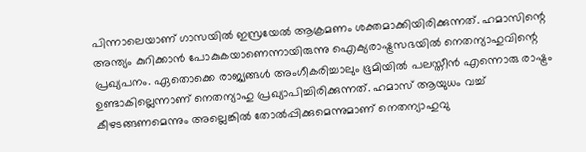പിന്നാലെയാണ് ഗാസയില്‍ ഇസ്രയേല്‍ ആക്രമണം ശക്തമാക്കിയിരിക്കുന്നത്. ഹമാസിന്റെ അന്ത്യം കുറിക്കാന്‍ പോകുകയാണെന്നായിരുന്നു ഐക്യരാഷ്ട്രസഭയില്‍ നെതന്യാഹുവിന്റെ പ്രഖ്യപനം. ഏതൊക്കെ രാജ്യങ്ങള്‍ അംഗീകരിച്ചാലും ഭൂമിയില്‍ പലസ്തീന്‍ എന്നൊരു രാഷ്ട്രം ഉണ്ടാകില്ലെന്നാണ് നെതന്യാഹു പ്രഖ്യാപിച്ചിരിക്കുന്നത്. ഹമാസ് ആയുധം വച്ച് കീഴടങ്ങണമെന്നും അല്ലെങ്കില്‍ തോല്‍പ്പിക്കുമെന്നുമാണ് നെതന്യാഹുവു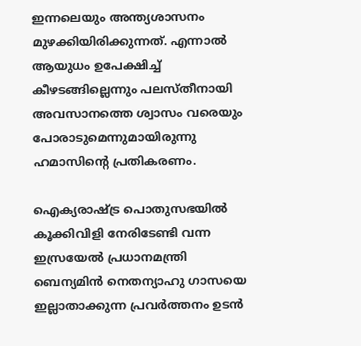ഇന്നലെയും അന്ത്യശാസനം മുഴക്കിയിരിക്കുന്നത്. എന്നാല്‍ ആയുധം ഉപേക്ഷിച്ച് കീഴടങ്ങില്ലെന്നും പലസ്തീനായി അവസാനത്തെ ശ്വാസം വരെയും പോരാടുമെന്നുമായിരുന്നു ഹമാസിന്റെ പ്രതികരണം.

ഐക്യരാഷ്ട്ര പൊതുസഭയില്‍ കൂക്കിവിളി നേരിടേണ്ടി വന്ന ഇസ്രയേല്‍ പ്രധാനമന്ത്രി ബെന്യമിന്‍ നെതന്യാഹു ഗാസയെ ഇല്ലാതാക്കുന്ന പ്രവര്‍ത്തനം ഉടന്‍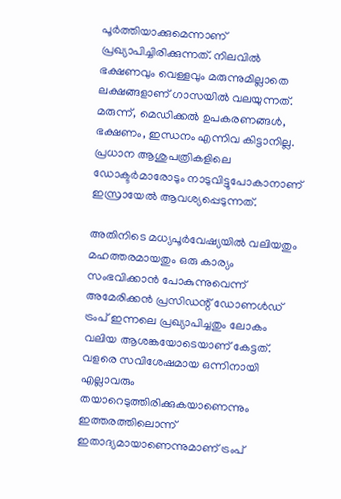പൂര്‍ത്തിയാക്കുമെന്നാണ് പ്രഖ്യാപിച്ചിരിക്കുന്നത്. നിലവില്‍ ഭക്ഷണവും വെള്ളവും മരുന്നുമില്ലാതെ ലക്ഷങ്ങളാണ് ഗാസയില്‍ വലയുന്നത്. മരുന്ന്, മെഡിക്കല്‍ ഉപകരണങ്ങള്‍, ഭക്ഷണം, ഇന്ധനം എന്നിവ കിട്ടാനില്ല. പ്രധാന ആശുപത്രികളിലെ ഡോക്ടര്‍മാരോടും നാടുവിട്ടുപോകാനാണ് ഇസ്രായേല്‍ ആവശ്യപ്പെടുന്നത്.

അതിനിടെ മധ്യപൂര്‍വേഷ്യയില്‍ വലിയതും മഹത്തരമായതും ഒരു കാര്യം സംഭവിക്കാന്‍ പോകുന്നുവെന്ന് അമേരിക്കന്‍ പ്രസിഡന്റ് ഡോണള്‍ഡ് ട്രംപ് ഇന്നലെ പ്രഖ്യാപിച്ചതും ലോകം വലിയ ആശങ്കയോടെയാണ് കേട്ടത്.
വളരെ സവിശേഷമായ ഒന്നിനായി എല്ലാവരും തയാറെടുത്തിരിക്കുകയാണെന്നും ഇത്തരത്തിലൊന്ന് ഇതാദ്യമായാണെന്നുമാണ് ട്രംപ്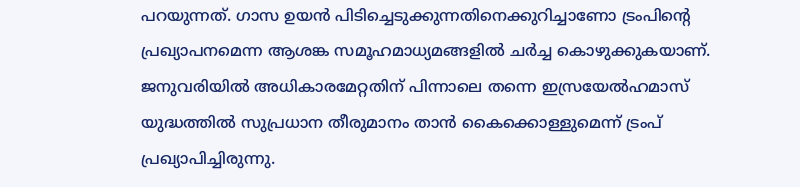പറയുന്നത്. ഗാസ ഉയന്‍ പിടിച്ചെടുക്കുന്നതിനെക്കുറിച്ചാണോ ട്രംപിന്റെ പ്രഖ്യാപനമെന്ന ആശങ്ക സമൂഹമാധ്യമങ്ങളില്‍ ചര്‍ച്ച കൊഴുക്കുകയാണ്.
ജനുവരിയില്‍ അധികാരമേറ്റതിന് പിന്നാലെ തന്നെ ഇസ്രയേല്‍ഹമാസ് യുദ്ധത്തില്‍ സുപ്രധാന തീരുമാനം താന്‍ കൈക്കൊള്ളുമെന്ന് ട്രംപ് പ്രഖ്യാപിച്ചിരുന്നു.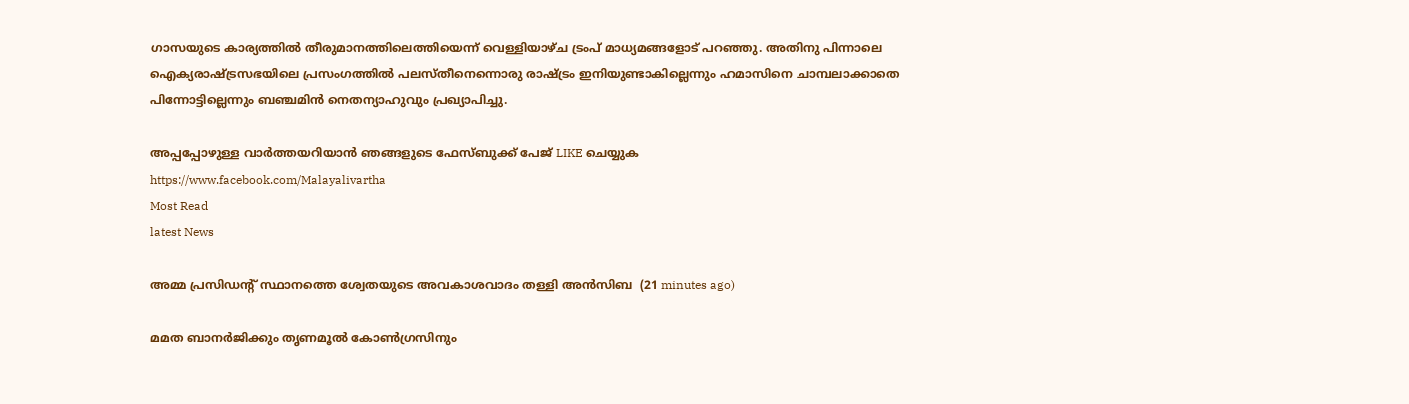ഗാസയുടെ കാര്യത്തില്‍ തീരുമാനത്തിലെത്തിയെന്ന് വെള്ളിയാഴ്ച ട്രംപ് മാധ്യമങ്ങളോട് പറഞ്ഞു. അതിനു പിന്നാലെ ഐക്യരാഷ്ട്രസഭയിലെ പ്രസംഗത്തില്‍ പലസ്തീനെന്നൊരു രാഷ്ട്രം ഇനിയുണ്ടാകില്ലെന്നും ഹമാസിനെ ചാമ്പലാക്കാതെ പിന്നോട്ടില്ലെന്നും ബഞ്ചമിന്‍ നെതന്യാഹുവും പ്രഖ്യാപിച്ചു.

അപ്പപ്പോഴുള്ള വാര്‍ത്തയറിയാന്‍ ഞങ്ങളുടെ ഫേസ്‌ബുക്ക്‌ പേജ് LIKE ചെയ്യുക
https://www.facebook.com/Malayalivartha
Most Read
latest News

അമ്മ പ്രസിഡന്റ് സ്ഥാനത്തെ ശ്വേതയുടെ അവകാശവാദം തള്ളി അന്‍സിബ  (21 minutes ago)

മമത ബാനര്‍ജിക്കും തൃണമൂല്‍ കോണ്‍ഗ്രസിനും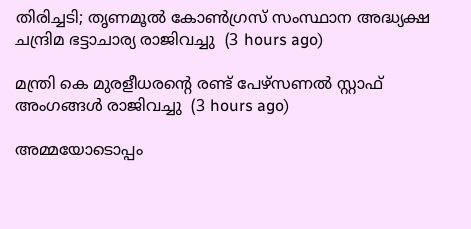തിരിച്ചടി; തൃണമൂല്‍ കോണ്‍ഗ്രസ് സംസ്ഥാന അദ്ധ്യക്ഷ ചന്ദ്രിമ ഭട്ടാചാര്യ രാജിവച്ചു  (3 hours ago)

മന്ത്രി കെ മുരളീധരന്റെ രണ്ട് പേഴ്‌സണല്‍ സ്റ്റാഫ് അംഗങ്ങള്‍ രാജിവച്ചു  (3 hours ago)

അമ്മയോടൊപ്പം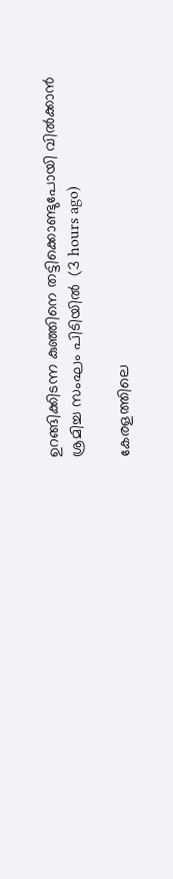ഉറങ്ങിക്കിടന്ന കുഞ്ഞിനെ തട്ടിക്കൊണ്ടുപോയി വില്‍ക്കാന്‍ ശ്രമിച്ച സംഘം പിടിയില്‍  (3 hours ago)

കേരളത്തിലെ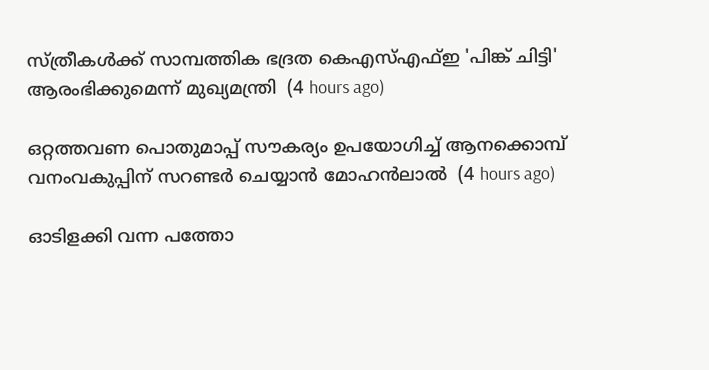സ്ത്രീകള്‍ക്ക് സാമ്പത്തിക ഭദ്രത കെഎസ്എഫ്ഇ 'പിങ്ക് ചിട്ടി' ആരംഭിക്കുമെന്ന് മുഖ്യമന്ത്രി  (4 hours ago)

ഒറ്റത്തവണ പൊതുമാപ്പ് സൗകര്യം ഉപയോഗിച്ച് ആനക്കൊമ്പ് വനംവകുപ്പിന് സറണ്ടര്‍ ചെയ്യാന്‍ മോഹന്‍ലാല്‍  (4 hours ago)

ഓടിളക്കി വന്ന പത്തോ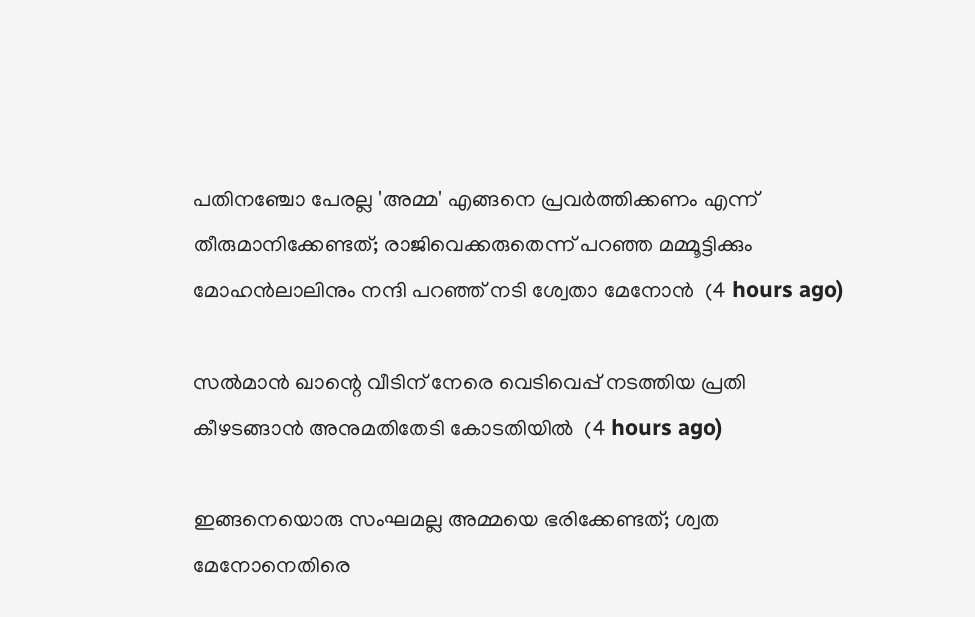പതിനഞ്ചോ പേരല്ല 'അമ്മ' എങ്ങനെ പ്രവര്‍ത്തിക്കണം എന്ന് തീരുമാനിക്കേണ്ടത്; രാജിവെക്കരുതെന്ന് പറഞ്ഞ മമ്മൂട്ടിക്കും മോഹന്‍ലാലിനും നന്ദി പറഞ്ഞ് നടി ശ്വേതാ മേനോന്‍  (4 hours ago)

സല്‍മാന്‍ ഖാന്റെ വീടിന് നേരെ വെടിവെപ്പ് നടത്തിയ പ്രതി കീഴടങ്ങാന്‍ അനുമതിതേടി കോടതിയില്‍  (4 hours ago)

ഇങ്ങനെയൊരു സംഘമല്ല അമ്മയെ ഭരിക്കേണ്ടത്; ശ്വത മേനോനെതിരെ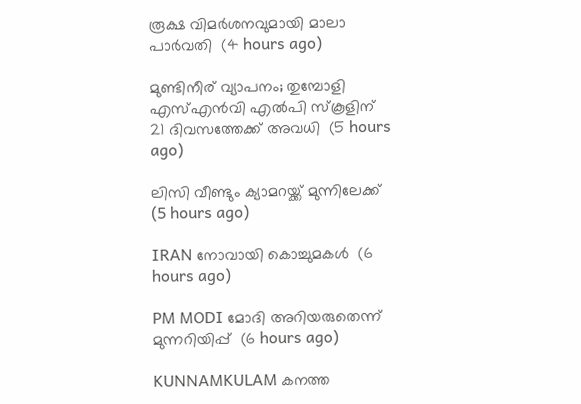രൂക്ഷ വിമര്‍ശനവുമായി മാലാ പാര്‍വതി  (4 hours ago)

മുണ്ടിനീര് വ്യാപനം; തുമ്പോളി എസ്എന്‍വി എല്‍പി സ്‌കൂളിന് 21 ദിവസത്തേക്ക് അവധി  (5 hours ago)

ലിസി വീണ്ടും ക്യാമറയ്ക്ക് മുന്നിലേക്ക്  (5 hours ago)

IRAN നോവായി കൊച്ചുമകൾ  (6 hours ago)

PM MODI മോദി അറിയരുതെന്ന് മുന്നറിയിപ്പ്  (6 hours ago)

KUNNAMKULAM കനത്ത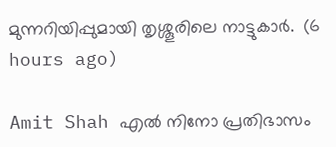മുന്നറിയിപ്പുമായി തൃശ്ശൂരിലെ നാട്ടുകാര്‍.  (6 hours ago)

Amit Shah എൽ നിനോ പ്രതിഭാസം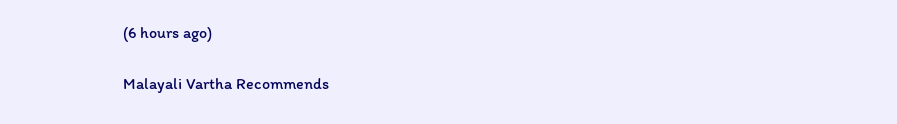(6 hours ago)

Malayali Vartha Recommends